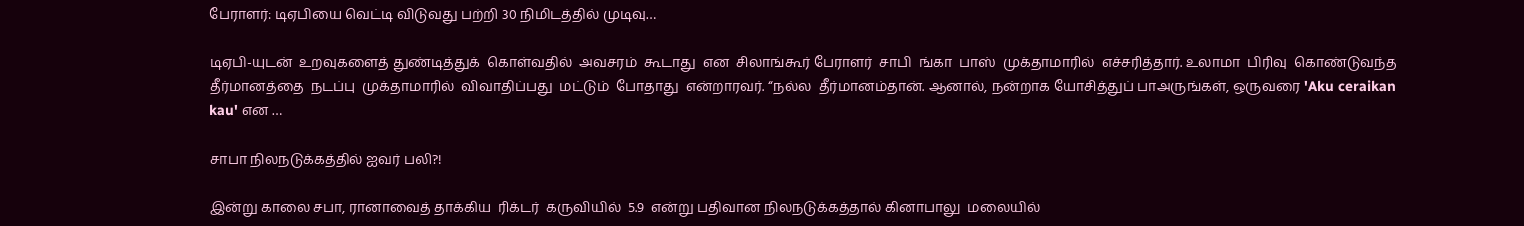பேராளர்: டிஏபியை வெட்டி விடுவது பற்றி 30 நிமிடத்தில் முடிவு…

டிஏபி-யுடன்  உறவுகளைத் துண்டித்துக்  கொள்வதில்  அவசரம்  கூடாது  என  சிலாங்கூர் பேராளர்  சாபி  ங்கா  பாஸ்  முக்தாமாரில்  எச்சரித்தார். உலாமா  பிரிவு  கொண்டுவந்த  தீர்மானத்தை  நடப்பு  முக்தாமாரில்  விவாதிப்பது  மட்டும்  போதாது  என்றாரவர். “நல்ல  தீர்மானம்தான். ஆனால், நன்றாக யோசித்துப் பாஅருங்கள், ஒருவரை 'Aku ceraikan kau' என …

சாபா நிலநடுக்கத்தில் ஐவர் பலி?!

இன்று காலை சபா, ரானாவைத் தாக்கிய  ரிக்டர்  கருவியில்  5.9  என்று பதிவான நிலநடுக்கத்தால் கினாபாலு  மலையில்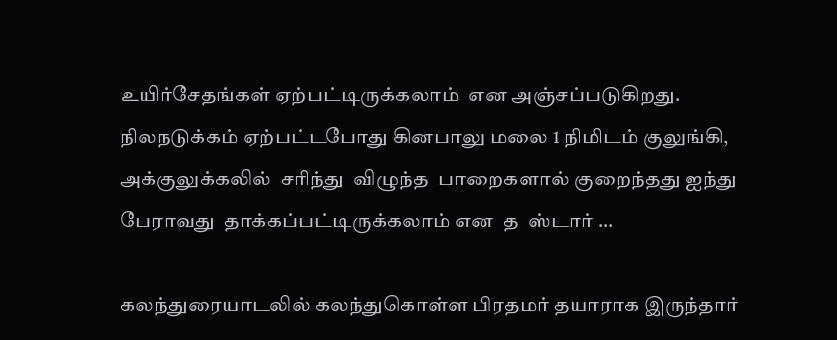உயிர்சேதங்கள் ஏற்பட்டிருக்கலாம்  என அஞ்சப்படுகிறது. நிலநடுக்கம் ஏற்பட்டபோது கினபாலு மலை 1 நிமிடம் குலுங்கி,  அக்குலுக்கலில்  சரிந்து  விழுந்த  பாறைகளால் குறைந்தது ஐந்து  பேராவது  தாக்கப்பட்டிருக்கலாம் என  த  ஸ்டார் …

கலந்துரையாடலில் கலந்துகொள்ள பிரதமர் தயாராக இருந்தார்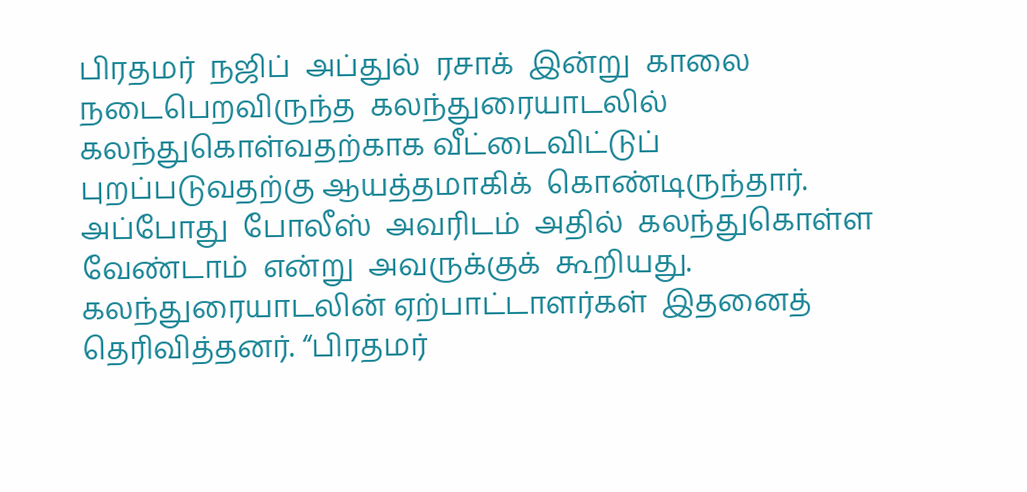பிரதமர்  நஜிப்  அப்துல்  ரசாக்  இன்று  காலை  நடைபெறவிருந்த  கலந்துரையாடலில்  கலந்துகொள்வதற்காக வீட்டைவிட்டுப்  புறப்படுவதற்கு ஆயத்தமாகிக்  கொண்டிருந்தார். அப்போது  போலீஸ்  அவரிடம்  அதில்  கலந்துகொள்ள  வேண்டாம்  என்று  அவருக்குக்  கூறியது. கலந்துரையாடலின் ஏற்பாட்டாளர்கள்  இதனைத்  தெரிவித்தனர். “பிரதமர்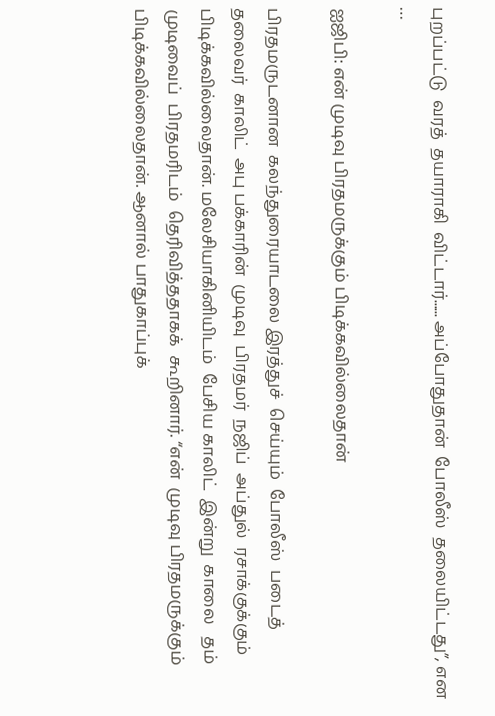புறப்பட்டு  வரத்  தயாராகி  விட்டார்...... அப்போதுதான்  போலீஸ்  தலையிட்டது”, என  …

ஐஜிபி: என் முடிவு பிரதமருக்கும் பிடிக்கவில்லைதான்

பிரதமருடனான  கலந்துரையாடலை இரத்துச்  செய்யும்  போலீஸ்  படைத்  தலைவர்  காலிட்  அபு பக்காரின்  முடிவு  பிரதமர்  நஜிப்  அப்துல்  ரசாக்குக்கும்  பிடிக்கவில்லைதான். மலேசியாகினியிடம்  பேசிய காலிட்  இன்று  காலை   தம்  முடிவைப்  பிரதமரிடம்  தெரிவித்ததாகக்  கூறினார். “என்  முடிவு பிரதமருக்கும்  பிடிக்கவில்லைதான். ஆனால் பாதுகாப்புக்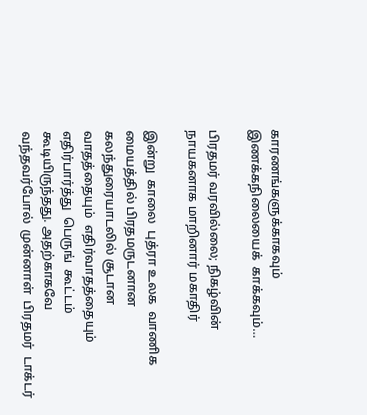காரணங்களுக்காகவும்  இணக்கநிலையைக்  காக்கவும்…

பிரதமர் வரவில்லை; நிகழ்வின் நாயகனாக மாறினார் மகாதிர்

இன்று  காலை  புத்ரா உலக  வாணிக  மையத்தில் பிரதமருடனான  கலந்துரையாடலில் சூடான  வாதத்தையும்  எதிர்வாதத்தையும்  எதிர்பார்த்து  பெருங்  கூட்டம்  கூடியிருந்தது. அதற்காகவே  வந்தவர்போல்  முன்னாள்  பிரதமர்  டாக்டர்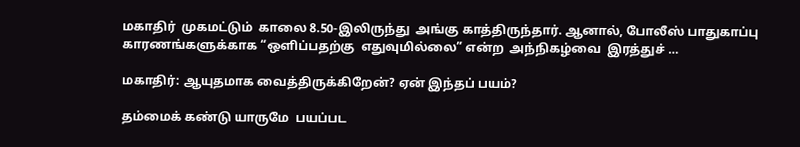மகாதிர்  முகமட்டும்  காலை 8.50-இலிருந்து  அங்கு காத்திருந்தார். ஆனால், போலீஸ் பாதுகாப்பு  காரணங்களுக்காக “ஒளிப்பதற்கு  எதுவுமில்லை” என்ற  அந்நிகழ்வை  இரத்துச் …

மகாதிர்: ஆயுதமாக வைத்திருக்கிறேன்? ஏன் இந்தப் பயம்?

தம்மைக் கண்டு யாருமே  பயப்பட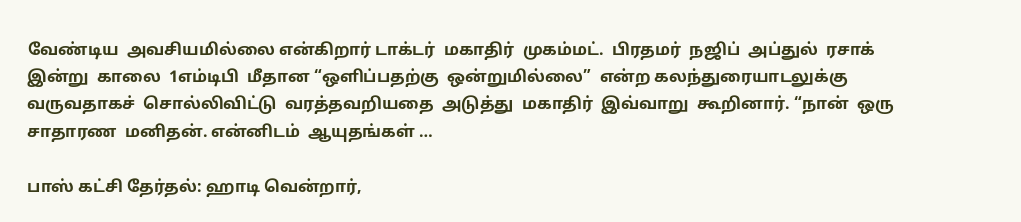வேண்டிய  அவசியமில்லை என்கிறார் டாக்டர்  மகாதிர்  முகம்மட்.  பிரதமர்  நஜிப்  அப்துல்  ரசாக்  இன்று  காலை  1எம்டிபி  மீதான “ஒளிப்பதற்கு  ஒன்றுமில்லை”  என்ற கலந்துரையாடலுக்கு  வருவதாகச்  சொல்லிவிட்டு  வரத்தவறியதை  அடுத்து  மகாதிர்  இவ்வாறு  கூறினார். “நான்  ஒரு  சாதாரண  மனிதன். என்னிடம்  ஆயுதங்கள் …

பாஸ் கட்சி தேர்தல்: ஹாடி வென்றார்,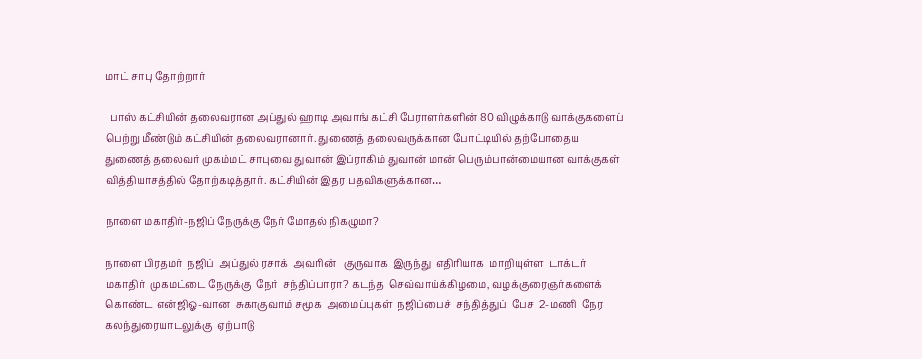மாட் சாபு தோற்றார்

  பாஸ் கட்சியின் தலைவரான அப்துல் ஹாடி அவாங் கட்சி பேராளர்களின் 80 விழுக்காடு வாக்குகளைப் பெற்று மீண்டும் கட்சியின் தலைவரானார். துணைத் தலைவருக்கான போட்டியில் தற்போதைய துணைத் தலைவர் முகம்மட் சாபுவை துவான் இப்ராகிம் துவான் மான் பெரும்பான்மையான வாக்குகள் வித்தியாசத்தில் தோற்கடித்தார். கட்சியின் இதர பதவிகளுக்கான…

நாளை மகாதிர்-நஜிப் நேருக்கு நேர் மோதல் நிகழுமா?

நாளை பிரதமர்  நஜிப்  அப்துல் ரசாக்  அவரின்   குருவாக  இருந்து  எதிரியாக  மாறியுள்ள  டாக்டர்  மகாதிர்  முகமட்டை நேருக்கு  நேர்  சந்திப்பாரா? கடந்த  செவ்வாய்க்கிழமை, வழக்குரைஞர்களைக்  கொண்ட  என்ஜிஓ-வான  சுகாகுவாம் சமூக  அமைப்புகள்  நஜிப்பைச்  சந்தித்துப்  பேச  2-மணி  நேர  கலந்துரையாடலுக்கு  ஏற்பாடு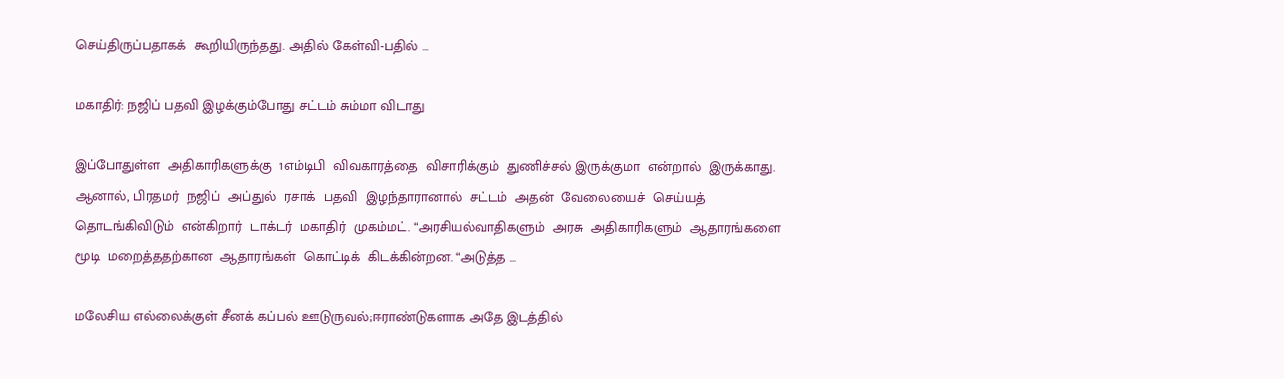செய்திருப்பதாகக்  கூறியிருந்தது. அதில் கேள்வி-பதில் …

மகாதிர்: நஜிப் பதவி இழக்கும்போது சட்டம் சும்மா விடாது

இப்போதுள்ள  அதிகாரிகளுக்கு  1எம்டிபி  விவகாரத்தை  விசாரிக்கும்  துணிச்சல் இருக்குமா  என்றால்  இருக்காது. ஆனால், பிரதமர்  நஜிப்  அப்துல்  ரசாக்  பதவி  இழந்தாரானால்  சட்டம்  அதன்  வேலையைச்  செய்யத்  தொடங்கிவிடும்  என்கிறார்  டாக்டர்  மகாதிர்  முகம்மட். “அரசியல்வாதிகளும்  அரசு  அதிகாரிகளும்  ஆதாரங்களை  மூடி  மறைத்ததற்கான  ஆதாரங்கள்  கொட்டிக்  கிடக்கின்றன. “அடுத்த …

மலேசிய எல்லைக்குள் சீனக் கப்பல் ஊடுருவல்;ஈராண்டுகளாக அதே இடத்தில்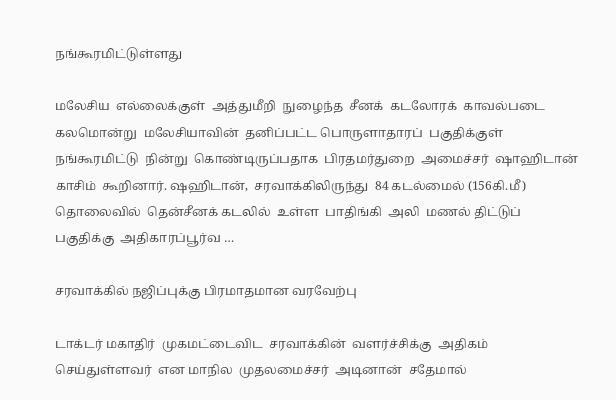நங்கூரமிட்டுள்ளது

மலேசிய  எல்லைக்குள்  அத்துமீறி  நுழைந்த  சீனக்  கடலோரக்  காவல்படை  கலமொன்று  மலேசியாவின்  தனிப்பட்ட பொருளாதாரப்  பகுதிக்குள்  நங்கூரமிட்டு  நின்று  கொண்டிருப்பதாக  பிரதமர்துறை  அமைச்சர்  ஷாஹிடான்  காசிம்  கூறினார். ஷஹிடான்,  சரவாக்கிலிருந்து  84 கடல்மைல் (156கி.மீ)  தொலைவில்  தென்சீனக் கடலில்  உள்ள  பாதிங்கி  அலி  மணல் திட்டுப்  பகுதிக்கு  அதிகாரப்பூர்வ …

சரவாக்கில் நஜிப்புக்கு பிரமாதமான வரவேற்பு

டாக்டர் மகாதிர்  முகமட்டைவிட  சரவாக்கின்  வளர்ச்சிக்கு  அதிகம்  செய்துள்ளவர்  என மாநில  முதலமைச்சர்  அடினான்  சதேமால்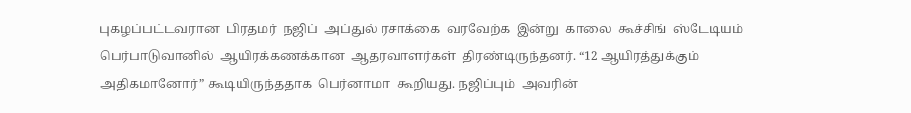புகழப்பட்டவரான  பிரதமர்  நஜிப்  அப்துல் ரசாக்கை  வரவேற்க  இன்று  காலை  கூச்சிங்  ஸ்டேடியம்  பெர்பாடுவானில்  ஆயிரக்கணக்கான  ஆதரவாளர்கள்  திரண்டிருந்தனர். “12 ஆயிரத்துக்கும்  அதிகமானோர்” கூடியிருந்ததாக  பெர்னாமா  கூறியது. நஜிப்பும்  அவரின்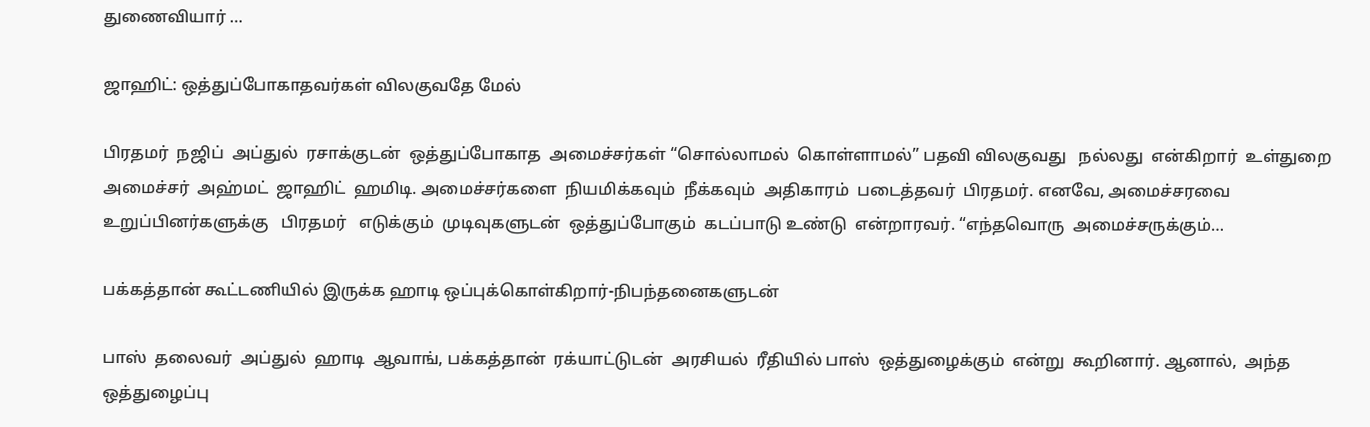துணைவியார் …

ஜாஹிட்: ஒத்துப்போகாதவர்கள் விலகுவதே மேல்

பிரதமர்  நஜிப்  அப்துல்  ரசாக்குடன்  ஒத்துப்போகாத  அமைச்சர்கள் “சொல்லாமல்  கொள்ளாமல்” பதவி விலகுவது   நல்லது  என்கிறார்  உள்துறை  அமைச்சர்  அஹ்மட்  ஜாஹிட்  ஹமிடி. அமைச்சர்களை  நியமிக்கவும்  நீக்கவும்  அதிகாரம்  படைத்தவர்  பிரதமர். எனவே, அமைச்சரவை  உறுப்பினர்களுக்கு   பிரதமர்   எடுக்கும்  முடிவுகளுடன்  ஒத்துப்போகும்  கடப்பாடு உண்டு  என்றாரவர். “எந்தவொரு  அமைச்சருக்கும்…

பக்கத்தான் கூட்டணியில் இருக்க ஹாடி ஒப்புக்கொள்கிறார்-நிபந்தனைகளுடன்

பாஸ்  தலைவர்  அப்துல்  ஹாடி  ஆவாங், பக்கத்தான்  ரக்யாட்டுடன்  அரசியல்  ரீதியில் பாஸ்  ஒத்துழைக்கும்  என்று  கூறினார். ஆனால்,  அந்த ஒத்துழைப்பு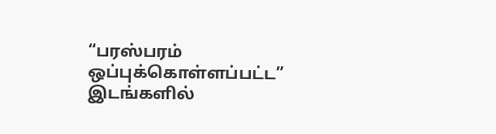“பரஸ்பரம் ஒப்புக்கொள்ளப்பட்ட”  இடங்களில்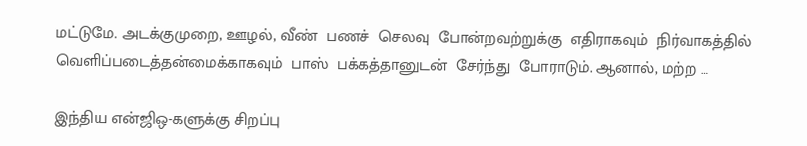மட்டுமே. அடக்குமுறை, ஊழல், வீண்  பணச்  செலவு  போன்றவற்றுக்கு  எதிராகவும்  நிர்வாகத்தில்  வெளிப்படைத்தன்மைக்காகவும்  பாஸ்  பக்கத்தானுடன்  சேர்ந்து  போராடும். ஆனால், மற்ற …

இந்திய என்ஜிஒ-களுக்கு சிறப்பு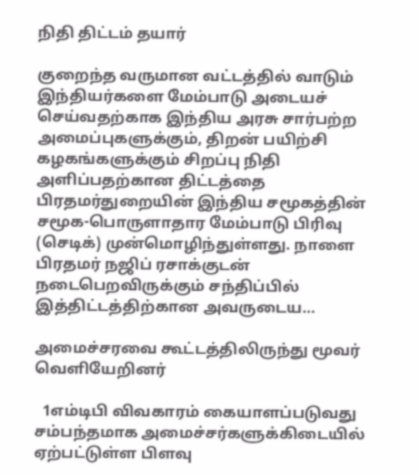நிதி திட்டம் தயார்

குறைந்த வருமான வட்டத்தில் வாடும் இந்தியர்களை மேம்பாடு அடையச் செய்வதற்காக இந்திய அரசு சார்பற்ற அமைப்புகளுக்கும், திறன் பயிற்சி கழகங்களுக்கும் சிறப்பு நிதி அளிப்பதற்கான திட்டத்தை பிரதமர்துறையின் இந்திய சமூகத்தின் சமூக-பொருளாதார மேம்பாடு பிரிவு (செடிக்) முன்மொழிந்துள்ளது. நாளை பிரதமர் நஜிப் ரசாக்குடன் நடைபெறவிருக்கும் சந்திப்பில் இத்திட்டத்திற்கான அவருடைய…

அமைச்சரவை கூட்டத்திலிருந்து மூவர் வெளியேறினர்

  1எம்டிபி விவகாரம் கையாளப்படுவது சம்பந்தமாக அமைச்சர்களுக்கிடையில் ஏற்பட்டுள்ள பிளவு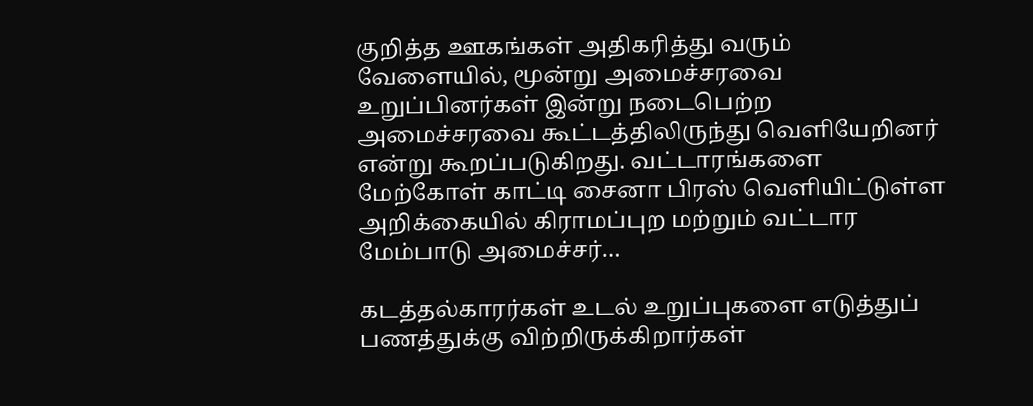குறித்த ஊகங்கள் அதிகரித்து வரும் வேளையில், மூன்று அமைச்சரவை உறுப்பினர்கள் இன்று நடைபெற்ற அமைச்சரவை கூட்டத்திலிருந்து வெளியேறினர் என்று கூறப்படுகிறது. வட்டாரங்களை மேற்கோள் காட்டி சைனா பிரஸ் வெளியிட்டுள்ள அறிக்கையில் கிராமப்புற மற்றும் வட்டார மேம்பாடு அமைச்சர்…

கடத்தல்காரர்கள் உடல் உறுப்புகளை எடுத்துப் பணத்துக்கு விற்றிருக்கிறார்கள்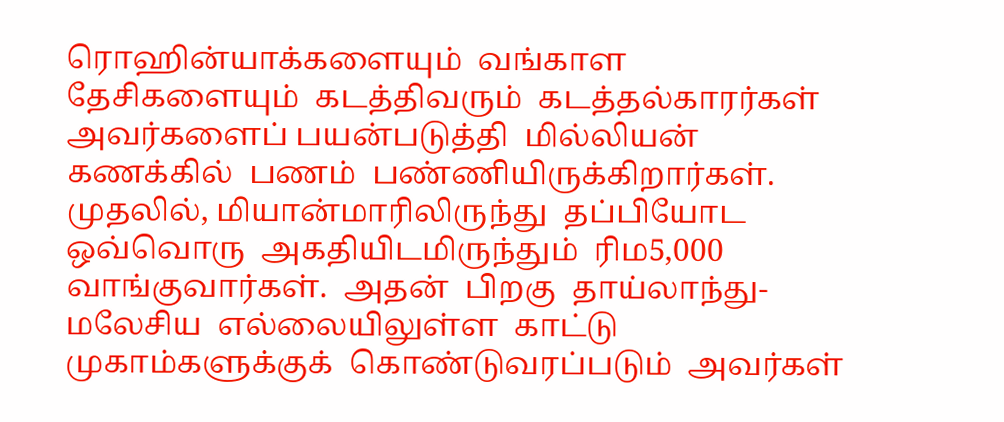ரொஹின்யாக்களையும்  வங்காள  தேசிகளையும்  கடத்திவரும்  கடத்தல்காரர்கள்  அவர்களைப் பயன்படுத்தி  மில்லியன்  கணக்கில்  பணம்  பண்ணியிருக்கிறார்கள். முதலில், மியான்மாரிலிருந்து  தப்பியோட  ஒவ்வொரு  அகதியிடமிருந்தும்  ரிம5,000  வாங்குவார்கள்.  அதன்  பிறகு  தாய்லாந்து-மலேசிய  எல்லையிலுள்ள  காட்டு  முகாம்களுக்குக்  கொண்டுவரப்படும்  அவர்கள்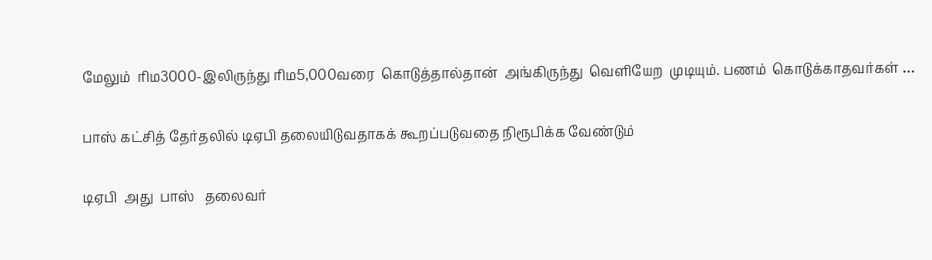மேலும்  ரிம3000-இலிருந்து ரிம5,000வரை  கொடுத்தால்தான்  அங்கிருந்து  வெளியேற  முடியும். பணம்  கொடுக்காதவர்கள் …

பாஸ் கட்சித் தேர்தலில் டிஏபி தலையிடுவதாகக் கூறப்படுவதை நிரூபிக்க வேண்டும்

டிஏபி  அது  பாஸ்   தலைவர்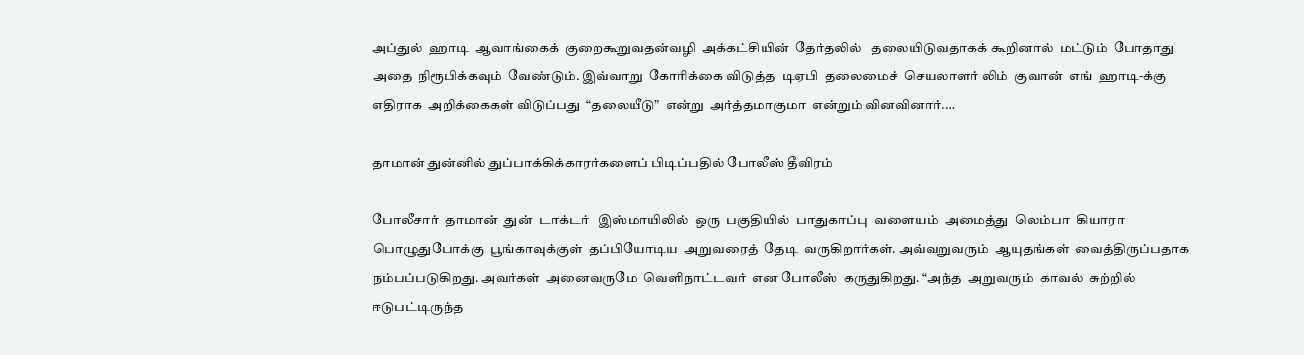அப்துல்  ஹாடி  ஆவாங்கைக்  குறைகூறுவதன்வழி  அக்கட்சியின்  தேர்தலில்   தலையிடுவதாகக் கூறினால்  மட்டும்  போதாது  அதை  நிரூபிக்கவும்  வேண்டும். இவ்வாறு  கோரிக்கை விடுத்த  டிஏபி  தலைமைச்  செயலாளர் லிம்  குவான்  எங்  ஹாடி-க்கு  எதிராக  அறிக்கைகள் விடுப்பது  “தலையீடு”  என்று  அர்த்தமாகுமா  என்றும் வினவினார்.…

தாமான் துன்னில் துப்பாக்கிக்காரர்களைப் பிடிப்பதில் போலீஸ் தீவிரம்

போலீசார்  தாமான்  துன்  டாக்டர்   இஸ்மாயிலில்  ஒரு  பகுதியில்  பாதுகாப்பு  வளையம்  அமைத்து  லெம்பா  கியாரா பொழுதுபோக்கு  பூங்காவுக்குள்  தப்பியோடிய  அறுவரைத்  தேடி  வருகிறார்கள். அவ்வறுவரும்  ஆயுதங்கள்  வைத்திருப்பதாக  நம்பப்படுகிறது. அவர்கள்  அனைவருமே  வெளிநாட்டவர்  என போலீஸ்  கருதுகிறது. “அந்த  அறுவரும்  காவல்  சுற்றில் ஈடுபட்டிருந்த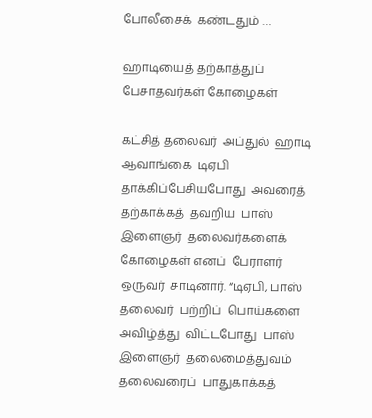போலீசைக்  கண்டதும் …

ஹாடியைத் தற்காத்துப் பேசாதவர்கள் கோழைகள்

கட்சித் தலைவர்  அப்துல்  ஹாடி  ஆவாங்கை  டிஏபி  தாக்கிப்பேசியபோது  அவரைத்  தற்காக்கத்  தவறிய  பாஸ்  இளைஞர்  தலைவர்களைக்  கோழைகள் எனப்  பேராளர்  ஒருவர்  சாடினார். “டிஏபி, பாஸ் தலைவர்  பற்றிப்  பொய்களை  அவிழ்த்து  விட்டபோது  பாஸ் இளைஞர்  தலைமைத்துவம்  தலைவரைப்  பாதுகாக்கத்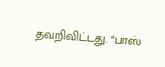தவறிவிட்டது. “பாஸ்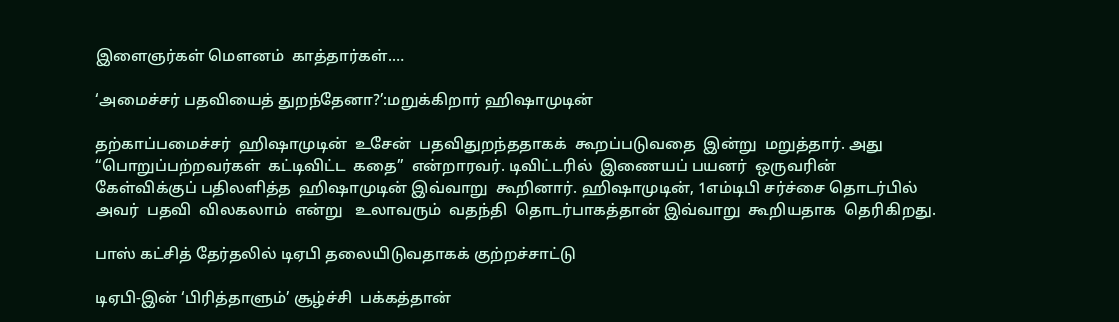இளைஞர்கள் மெளனம்  காத்தார்கள்.…

‘அமைச்சர் பதவியைத் துறந்தேனா?’:மறுக்கிறார் ஹிஷாமுடின்

தற்காப்பமைச்சர்  ஹிஷாமுடின்  உசேன்  பதவிதுறந்ததாகக்  கூறப்படுவதை  இன்று  மறுத்தார். அது “பொறுப்பற்றவர்கள்  கட்டிவிட்ட  கதை”  என்றாரவர். டிவிட்டரில்  இணையப் பயனர்  ஒருவரின் கேள்விக்குப் பதிலளித்த  ஹிஷாமுடின் இவ்வாறு  கூறினார். ஹிஷாமுடின், 1எம்டிபி சர்ச்சை தொடர்பில்  அவர்  பதவி  விலகலாம்  என்று   உலாவரும்  வதந்தி  தொடர்பாகத்தான் இவ்வாறு  கூறியதாக  தெரிகிறது.

பாஸ் கட்சித் தேர்தலில் டிஏபி தலையிடுவதாகக் குற்றச்சாட்டு

டிஏபி-இன் ‘பிரித்தாளும்’ சூழ்ச்சி  பக்கத்தான்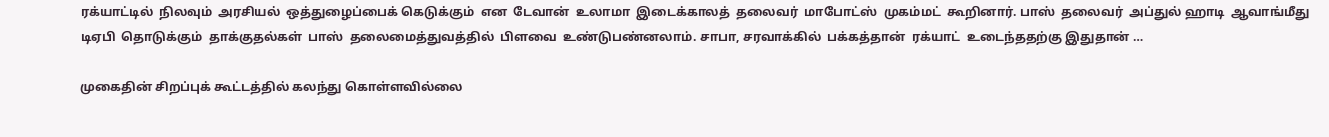ரக்யாட்டில்  நிலவும்  அரசியல்  ஒத்துழைப்பைக் கெடுக்கும்  என  டேவான்  உலாமா  இடைக்காலத்  தலைவர்  மாபோட்ஸ்  முகம்மட்  கூறினார். பாஸ்  தலைவர்  அப்துல் ஹாடி  ஆவாங்மீது  டிஏபி  தொடுக்கும்  தாக்குதல்கள்  பாஸ்  தலைமைத்துவத்தில்  பிளவை  உண்டுபண்னலாம். சாபா, சரவாக்கில்  பக்கத்தான்  ரக்யாட்  உடைந்ததற்கு இதுதான் …

முகைதின் சிறப்புக் கூட்டத்தில் கலந்து கொள்ளவில்லை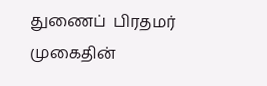துணைப்  பிரதமர்  முகைதின்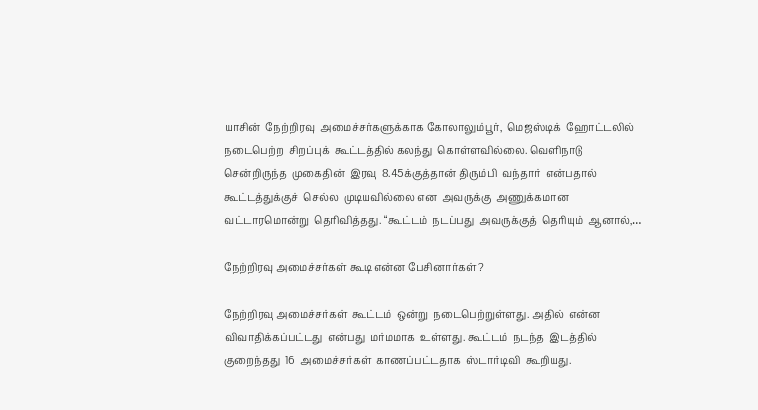யாசின்  நேற்றிரவு  அமைச்சர்களுக்காக கோலாலும்பூர்,  மெஜஸ்டிக்  ஹோட்டலில்  நடைபெற்ற  சிறப்புக்  கூட்டத்தில் கலந்து  கொள்ளவில்லை. வெளிநாடு  சென்றிருந்த  முகைதின்  இரவு  8.45க்குத்தான் திரும்பி  வந்தார்  என்பதால்  கூட்டத்துக்குச்  செல்ல  முடியவில்லை என  அவருக்கு  அணுக்கமான  வட்டாரமொன்று  தெரிவித்தது. “கூட்டம்  நடப்பது  அவருக்குத்  தெரியும்  ஆனால்,…

நேற்றிரவு அமைச்சர்கள் கூடி என்ன பேசினார்கள்?

நேற்றிரவு அமைச்சர்கள்  கூட்டம்  ஒன்று  நடைபெற்றுள்ளது. அதில்  என்ன  விவாதிக்கப்பட்டது  என்பது  மர்மமாக  உள்ளது. கூட்டம்  நடந்த  இடத்தில்  குறைந்தது  16  அமைச்சர்கள்  காணப்பட்டதாக  ஸ்டார்டிவி  கூறியது.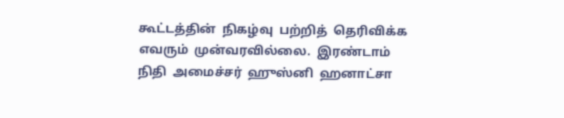கூட்டத்தின்  நிகழ்வு  பற்றித்  தெரிவிக்க  எவரும்  முன்வரவில்லை.  இரண்டாம்  நிதி  அமைச்சர்  ஹுஸ்னி  ஹனாட்சா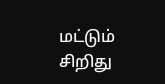மட்டும்  சிறிது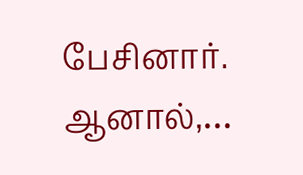பேசினார்.  ஆனால்,…